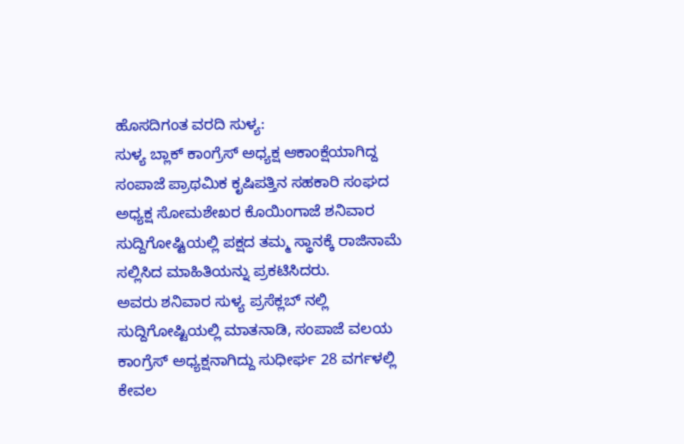ಹೊಸದಿಗಂತ ವರದಿ ಸುಳ್ಯ:
ಸುಳ್ಯ ಬ್ಲಾಕ್ ಕಾಂಗ್ರೆಸ್ ಅಧ್ಯಕ್ಷ ಆಕಾಂಕ್ಷೆಯಾಗಿದ್ದ ಸಂಪಾಜೆ ಪ್ರಾಥಮಿಕ ಕೃಷಿಪತ್ತಿನ ಸಹಕಾರಿ ಸಂಘದ ಅಧ್ಯಕ್ಷ ಸೋಮಶೇಖರ ಕೊಯಿಂಗಾಜೆ ಶನಿವಾರ ಸುದ್ದಿಗೋಷ್ಟಿಯಲ್ಲಿ ಪಕ್ಷದ ತಮ್ಮ ಸ್ಥಾನಕ್ಕೆ ರಾಜಿನಾಮೆ ಸಲ್ಲಿಸಿದ ಮಾಹಿತಿಯನ್ನು ಪ್ರಕಟಿಸಿದರು.
ಅವರು ಶನಿವಾರ ಸುಳ್ಯ ಪ್ರಸೆಕ್ಲಬ್ ನಲ್ಲಿ ಸುದ್ದಿಗೋಷ್ಟಿಯಲ್ಲಿ ಮಾತನಾಡಿ, ಸಂಪಾಜೆ ವಲಯ ಕಾಂಗ್ರೆಸ್ ಅಧ್ಯಕ್ಷನಾಗಿದ್ದು ಸುಧೀರ್ಘ 28 ವರ್ಗಳಲ್ಲಿ ಕೇವಲ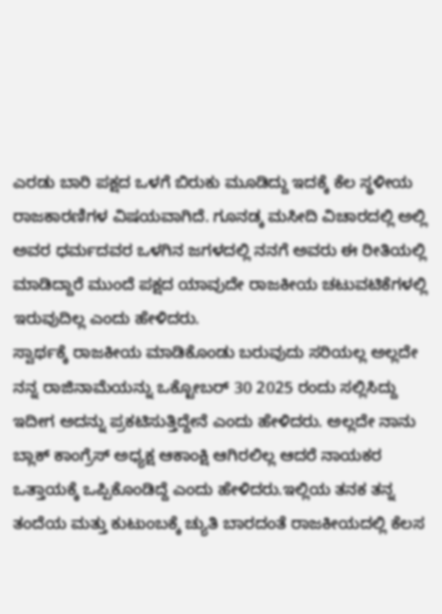ಎರಡು ಬಾರಿ ಪಕ್ಷದ ಒಳಗೆ ಬಿರುಕು ಮೂಡಿದ್ದು ಇದಕ್ಕೆ ಕೆಲ ಸ್ಥಳೀಯ ರಾಜಕಾರಣಿಗಳ ವಿಷಯವಾಗಿದೆ. ಗೂನಡ್ಕ ಮಸೀದಿ ವಿಚಾರದಲ್ಲಿ ಅಲ್ಲಿ ಅವರ ಧರ್ಮದವರ ಒಳಗಿನ ಜಗಳದಲ್ಲಿ ನನಗೆ ಅವರು ಈ ರೀತಿಯಲ್ಲಿ ಮಾಡಿದ್ದಾರೆ ಮುಂದೆ ಪಕ್ಷದ ಯಾವುದೇ ರಾಜಕೀಯ ಚಟುವಟಿಕೆಗಳಲ್ಲಿ ಇರುವುದಿಲ್ಲ ಎಂದು ಹೇಳಿದರು.
ಸ್ವಾರ್ಥಕ್ಕೆ ರಾಜಕೀಯ ಮಾಡಿಕೊಂಡು ಬರುವುದು ಸರಿಯಲ್ಲ ಅಲ್ಲದೇ ನನ್ನ ರಾಜಿನಾಮೆಯನ್ನು ಒಕ್ಟೋಬರ್ 30 2025 ರಂದು ಸಲ್ಲಿಸಿದ್ದು ಇದೀಗ ಅದನ್ನು ಪ್ರಕಟಿಸುತ್ತಿದ್ದೇನೆ ಎಂದು ಹೇಳಿದರು. ಅಲ್ಲದೇ ನಾನು ಬ್ಲಾಕ್ ಕಾಂಗ್ರೆಸ್ ಅಧ್ಯಕ್ಷ ಆಕಾಂಕ್ಷಿ ಆಗಿರಲಿಲ್ಲ ಆದರೆ ನಾಯಕರ ಒತ್ತಾಯಕ್ಕೆ ಒಪ್ಪಿಕೊಂಡಿದ್ದೆ ಎಂದು ಹೇಳಿದರು.ಇಲ್ಲಿಯ ತನಕ ತನ್ನ ತಂದೆಯ ಮತ್ತು ಕುಟುಂಬಕ್ಕೆ ಚ್ಯುತಿ ಬಾರದಂತೆ ರಾಜಕೀಯದಲ್ಲಿ ಕೆಲಸ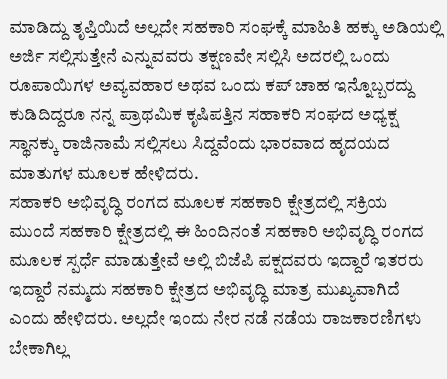ಮಾಡಿದ್ದು ತೃಪ್ತಿಯಿದೆ ಅಲ್ಲದೇ ಸಹಕಾರಿ ಸಂಘಕ್ಕೆ ಮಾಹಿತಿ ಹಕ್ಕು ಅಡಿಯಲ್ಲಿ ಅರ್ಜಿ ಸಲ್ಲಿಸುತ್ತೇನೆ ಎನ್ನುವವರು ತಕ್ಷಣವೇ ಸಲ್ಲಿಸಿ ಅದರಲ್ಲಿ ಒಂದು ರೂಪಾಯಿಗಳ ಅವ್ಯವಹಾರ ಅಥವ ಒಂದು ಕಪ್ ಚಾಹ ಇನ್ನೊಬ್ಬರದ್ದು ಕುಡಿದಿದ್ದರೂ ನನ್ನ ಪ್ರಾಥಮಿಕ ಕೃಷಿಪತ್ತಿನ ಸಹಾಕರಿ ಸಂಘದ ಅಧ್ಯಕ್ಷ ಸ್ಥಾನಕ್ಕು ರಾಜಿನಾಮೆ ಸಲ್ಲಿಸಲು ಸಿದ್ದವೆಂದು ಭಾರವಾದ ಹೃದಯದ ಮಾತುಗಳ ಮೂಲಕ ಹೇಳಿದರು.
ಸಹಾಕರಿ ಅಭಿವೃದ್ಧಿ ರಂಗದ ಮೂಲಕ ಸಹಕಾರಿ ಕ್ಷೇತ್ರದಲ್ಲಿ ಸಕ್ರಿಯ
ಮುಂದೆ ಸಹಕಾರಿ ಕ್ಷೇತ್ರದಲ್ಲಿ ಈ ಹಿಂದಿನಂತೆ ಸಹಕಾರಿ ಅಭಿವೃದ್ಧಿ ರಂಗದ ಮೂಲಕ ಸ್ಪರ್ಧೆ ಮಾಡುತ್ತೇವೆ ಅಲ್ಲಿ ಬಿಜೆಪಿ ಪಕ್ಷದವರು ಇದ್ದಾರೆ ಇತರರು ಇದ್ದಾರೆ ನಮ್ಮದು ಸಹಕಾರಿ ಕ್ಷೇತ್ರದ ಅಭಿವೃದ್ಧಿ ಮಾತ್ರ ಮುಖ್ಯವಾಗಿದೆ ಎಂದು ಹೇಳಿದರು. ಅಲ್ಲದೇ ಇಂದು ನೇರ ನಡೆ ನಡೆಯ ರಾಜಕಾರಣಿಗಳು ಬೇಕಾಗಿಲ್ಲ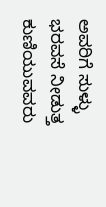ಅವರಿಗೆ ಸುಳ್ಳು ಭರವಸೆ ನೀಡುತ್ತ ಕುಣಿಯುವವರು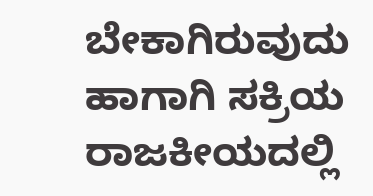ಬೇಕಾಗಿರುವುದು ಹಾಗಾಗಿ ಸಕ್ರಿಯ ರಾಜಕೀಯದಲ್ಲಿ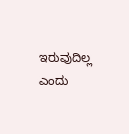ಇರುವುದಿಲ್ಲ ಎಂದು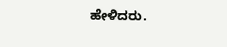ಹೇಳಿದರು.